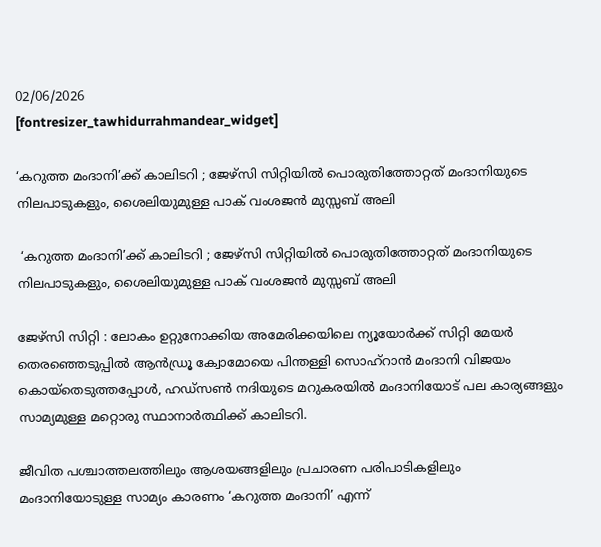02/06/2026
[fontresizer_tawhidurrahmandear_widget]

‘കറുത്ത മംദാനി’ക്ക് കാലിടറി ; ജേഴ്‌സി സിറ്റിയില്‍ പൊരുതിത്തോറ്റത് മംദാനിയുടെ നിലപാടുകളും, ശൈലിയുമുള്ള പാക് വംശജന്‍ മുസ്സബ് അലി

 ‘കറുത്ത മംദാനി’ക്ക് കാലിടറി ; ജേഴ്‌സി സിറ്റിയില്‍ പൊരുതിത്തോറ്റത് മംദാനിയുടെ നിലപാടുകളും, ശൈലിയുമുള്ള പാക് വംശജന്‍ മുസ്സബ് അലി

ജേഴ്‌സി സിറ്റി : ലോകം ഉറ്റുനോക്കിയ അമേരിക്കയിലെ ന്യൂയോർക്ക് സിറ്റി മേയർ തെരഞ്ഞെടുപ്പിൽ ആൻഡ്രൂ ക്വോമോയെ പിന്തള്ളി സൊഹ്‌റാൻ മംദാനി വിജയം കൊയ്‌തെടുത്തപ്പോൾ, ഹഡ്‌സൺ നദിയുടെ മറുകരയിൽ മംദാനിയോട് പല കാര്യങ്ങളും സാമ്യമുള്ള മറ്റൊരു സ്ഥാനാർത്ഥിക്ക് കാലിടറി.

ജീവിത പശ്ചാത്തലത്തിലും ആശയങ്ങളിലും പ്രചാരണ പരിപാടികളിലും മംദാനിയോടുള്ള സാമ്യം കാരണം ‘കറുത്ത മംദാനി’ എന്ന്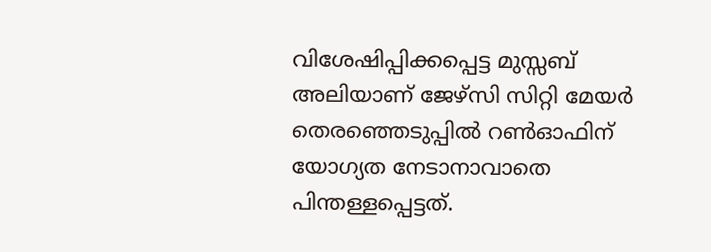വിശേഷിപ്പിക്കപ്പെട്ട മുസ്സബ് അലിയാണ് ജേഴ്‌സി സിറ്റി മേയർ തെരഞ്ഞെടുപ്പിൽ റൺഓഫിന് യോഗ്യത നേടാനാവാതെ പിന്തള്ളപ്പെട്ടത്.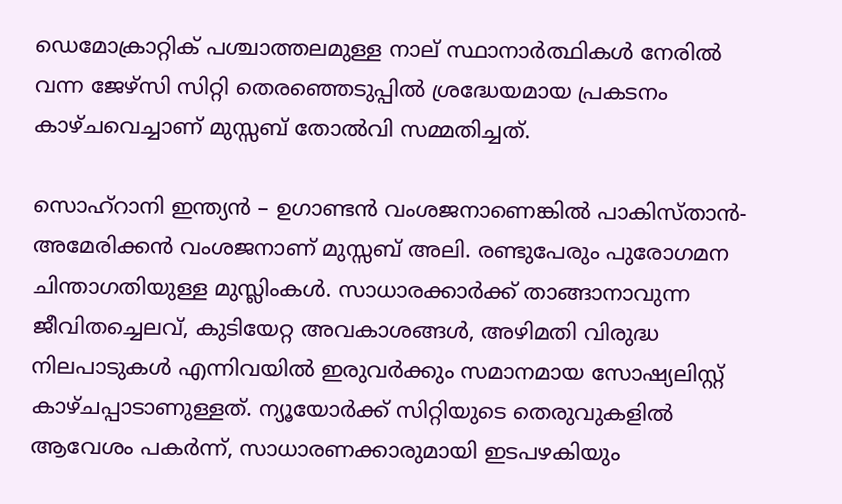ഡെമോക്രാറ്റിക് പശ്ചാത്തലമുള്ള നാല് സ്ഥാനാർത്ഥികൾ നേരിൽ വന്ന ജേഴ്‌സി സിറ്റി തെരഞ്ഞെടുപ്പിൽ ശ്രദ്ധേയമായ പ്രകടനം കാഴ്ചവെച്ചാണ് മുസ്സബ് തോൽവി സമ്മതിച്ചത്.

സൊഹ്‌റാനി ഇന്ത്യൻ – ഉഗാണ്ടൻ വംശജനാണെങ്കിൽ പാകിസ്താൻ-അമേരിക്കൻ വംശജനാണ് മുസ്സബ് അലി. രണ്ടുപേരും പുരോഗമന ചിന്താഗതിയുള്ള മുസ്ലിംകൾ. സാധാരക്കാർക്ക് താങ്ങാനാവുന്ന ജീവിതച്ചെലവ്, കുടിയേറ്റ അവകാശങ്ങൾ, അഴിമതി വിരുദ്ധ നിലപാടുകൾ എന്നിവയിൽ ഇരുവർക്കും സമാനമായ സോഷ്യലിസ്റ്റ് കാഴ്ചപ്പാടാണുള്ളത്. ന്യൂയോർക്ക് സിറ്റിയുടെ തെരുവുകളിൽ ആവേശം പകർന്ന്, സാധാരണക്കാരുമായി ഇടപഴകിയും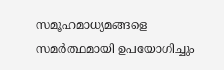സമൂഹമാധ്യമങ്ങളെ സമർത്ഥമായി ഉപയോഗിച്ചും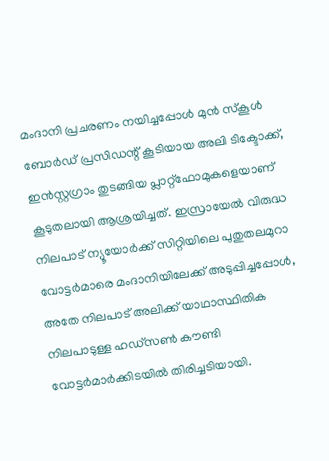മംദാനി പ്രചരണം നയിച്ചപ്പോൾ മുൻ സ്‌കൂൾ ബോർഡ് പ്രസിഡന്റ് കൂടിയായ അലി ടിക്ടോക്ക്, ഇൻസ്റ്റഗ്രാം തുടങ്ങിയ പ്ലാറ്റ്‌ഫോമുകളെയാണ് കൂടുതലായി ആശ്രയിച്ചത്. ഇസ്രായേൽ വിരുദ്ധ നിലപാട് ന്യൂയോർക്ക് സിറ്റിയിലെ പുതുതലമുറാ വോട്ടർമാരെ മംദാനിയിലേക്ക് അടുപ്പിച്ചപ്പോൾ, അതേ നിലപാട് അലിക്ക് യാഥാസ്ഥിതിക നിലപാടുള്ള ഹഡ്‌സൺ കൗണ്ടി വോട്ടർമാർക്കിടയിൽ തിരിച്ചടിയായി.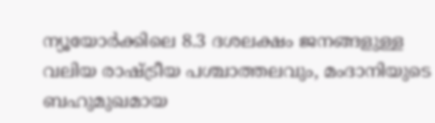ന്യൂയോർക്കിലെ 8.3 ദശലക്ഷം ജനങ്ങളുള്ള വലിയ രാഷ്ട്രീയ പശ്ചാത്തലവും, മംദാനിയുടെ ബഹുമുഖമായ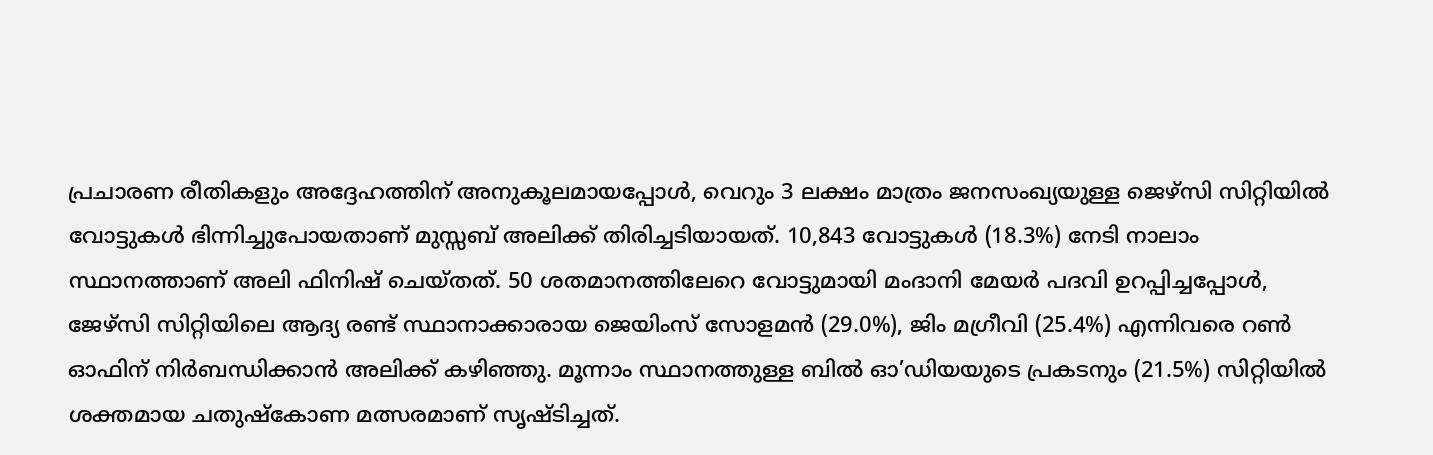പ്രചാരണ രീതികളും അദ്ദേഹത്തിന് അനുകൂലമായപ്പോൾ, വെറും 3 ലക്ഷം മാത്രം ജനസംഖ്യയുള്ള ജെഴ്‌സി സിറ്റിയിൽ വോട്ടുകൾ ഭിന്നിച്ചുപോയതാണ് മുസ്സബ് അലിക്ക് തിരിച്ചടിയായത്. 10,843 വോട്ടുകൾ (18.3%) നേടി നാലാം സ്ഥാനത്താണ് അലി ഫിനിഷ് ചെയ്തത്. 50 ശതമാനത്തിലേറെ വോട്ടുമായി മംദാനി മേയർ പദവി ഉറപ്പിച്ചപ്പോൾ, ജേഴ്‌സി സിറ്റിയിലെ ആദ്യ രണ്ട് സ്ഥാനാക്കാരായ ജെയിംസ് സോളമൻ (29.0%), ജിം മഗ്രീവി (25.4%) എന്നിവരെ റൺ ഓഫിന് നിർബന്ധിക്കാൻ അലിക്ക് കഴിഞ്ഞു. മൂന്നാം സ്ഥാനത്തുള്ള ബിൽ ഓ’ഡിയയുടെ പ്രകടനും (21.5%) സിറ്റിയിൽ ശക്തമായ ചതുഷ്‌കോണ മത്സരമാണ് സൃഷ്ടിച്ചത്.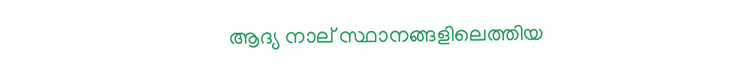ആദ്യ നാല് സ്ഥാനങ്ങളിലെത്തിയ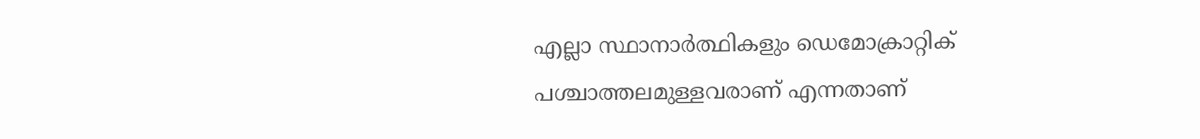എല്ലാ സ്ഥാനാർത്ഥികളും ഡെമോക്രാറ്റിക് പശ്ചാത്തലമുള്ളവരാണ് എന്നതാണ്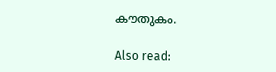കൗതുകം.

Also read: